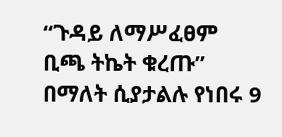“ጉዳይ ለማሥፈፀም ቢጫ ትኬት ቁረጡ” በማለት ሲያታልሉ የነበሩ 9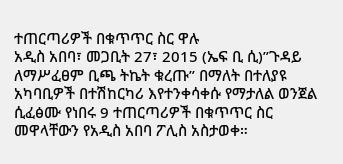ተጠርጣሪዎች በቁጥጥር ስር ዋሉ
አዲስ አበባ፣ መጋቢት 27፣ 2015 (ኤፍ ቢ ሲ)”ጉዳይ ለማሥፈፀም ቢጫ ትኬት ቁረጡ” በማለት በተለያዩ አካባቢዎች በተሽከርካሪ እየተንቀሳቀሱ የማታለል ወንጀል ሲፈፅሙ የነበሩ 9 ተጠርጣሪዎች በቁጥጥር ስር መዋላቸውን የአዲስ አበባ ፖሊስ አስታወቀ።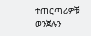ተጠርጣሪዎቹ ወንጀሉን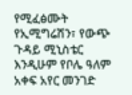የሚፈፅሙት የኢሚግሬሽን፣ የውጭ ጉዳይ ሚኒስቴር እንዲሁም የቦሌ ዓለም አቀፍ አየር መንገድ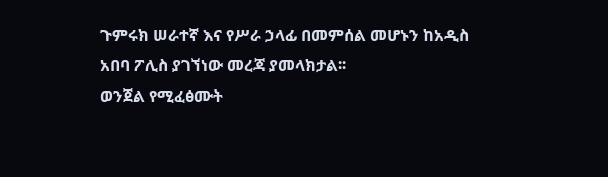ጉምሩክ ሠራተኛ እና የሥራ ኃላፊ በመምሰል መሆኑን ከአዲስ አበባ ፖሊስ ያገኘነው መረጃ ያመላክታል፡፡
ወንጀል የሚፈፅሙት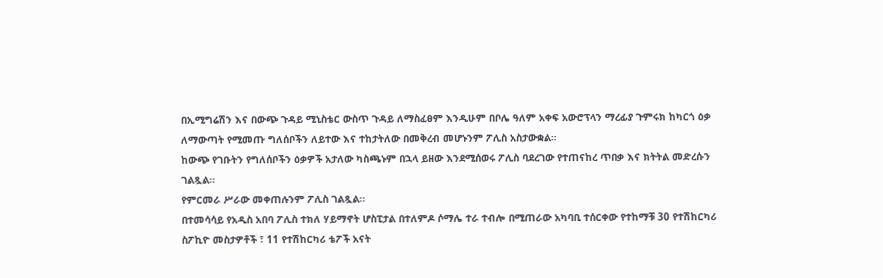በኢሚግሬሽን እና በውጭ ጉዳይ ሚኒስቴር ውስጥ ጉዳይ ለማስፈፀም እንዲሁም በቦሌ ዓለም አቀፍ አውሮፕላን ማረፊያ ጉምሩክ ከካርጎ ዕቃ ለማውጣት የሚመጡ ግለሰቦችን ለይተው እና ተከታትለው በመቅረብ መሆኑንም ፖሊስ አስታውቋል።
ከውጭ የገቡትን የግለሰቦችን ዕቃዎች አታለው ካስጫኑም በኋላ ይዘው እንደሚሰወሩ ፖሊስ ባደረገው የተጠናከረ ጥበቃ እና ክትትል መድረሱን ገልጿል፡፡
የምርመራ ሥራው መቀጠሉንም ፖሊስ ገልጿል፡፡
በተመሳሳይ የአዲስ አበባ ፖሊስ ተክለ ሃይማኖት ሆስፒታል በተለምዶ ሶማሌ ተራ ተብሎ በሚጠራው አካባቢ ተሰርቀው የተከማቹ 30 የተሽከርካሪ ስፖኪዮ መስታዎቶች ፣ 11 የተሽከርካሪ ቴፖች አናት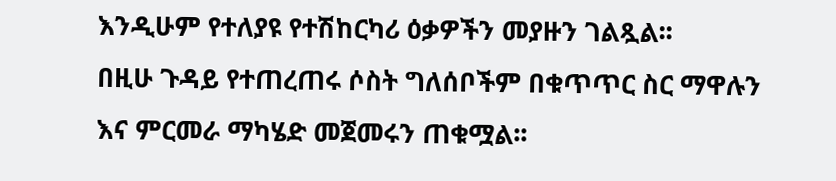እንዲሁም የተለያዩ የተሽከርካሪ ዕቃዎችን መያዙን ገልጿል፡፡
በዚሁ ጉዳይ የተጠረጠሩ ሶስት ግለሰቦችም በቁጥጥር ስር ማዋሉን እና ምርመራ ማካሄድ መጀመሩን ጠቁሟል፡፡